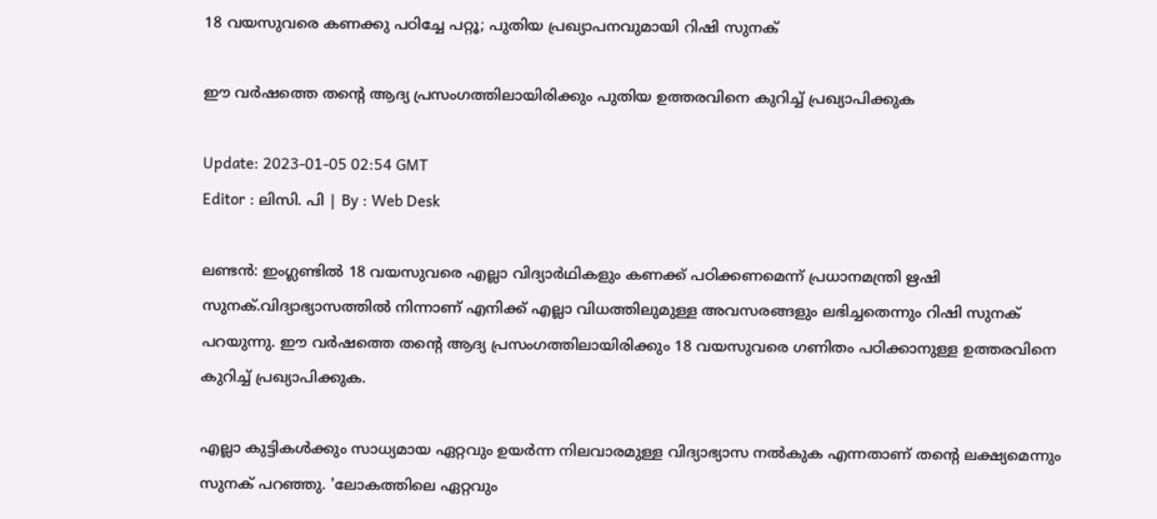18 വയസുവരെ കണക്കു പഠിച്ചേ പറ്റൂ; പുതിയ പ്രഖ്യാപനവുമായി റിഷി സുനക്

ഈ വർഷത്തെ തന്റെ ആദ്യ പ്രസംഗത്തിലായിരിക്കും പുതിയ ഉത്തരവിനെ കുറിച്ച് പ്രഖ്യാപിക്കുക

Update: 2023-01-05 02:54 GMT
Editor : ലിസി. പി | By : Web Desk

ലണ്ടൻ: ഇംഗ്ലണ്ടിൽ 18 വയസുവരെ എല്ലാ വിദ്യാർഥികളും കണക്ക് പഠിക്കണമെന്ന് പ്രധാനമന്ത്രി ഋഷി സുനക്.വിദ്യാഭ്യാസത്തിൽ നിന്നാണ് എനിക്ക് എല്ലാ വിധത്തിലുമുള്ള അവസരങ്ങളും ലഭിച്ചതെന്നും റിഷി സുനക് പറയുന്നു. ഈ വർഷത്തെ തന്റെ ആദ്യ പ്രസംഗത്തിലായിരിക്കും 18 വയസുവരെ ഗണിതം പഠിക്കാനുള്ള ഉത്തരവിനെ കുറിച്ച് പ്രഖ്യാപിക്കുക.

എല്ലാ കുട്ടികൾക്കും സാധ്യമായ ഏറ്റവും ഉയർന്ന നിലവാരമുള്ള വിദ്യാഭ്യാസ നൽകുക എന്നതാണ് തന്റെ ലക്ഷ്യമെന്നും സുനക് പറഞ്ഞു. 'ലോകത്തിലെ ഏറ്റവും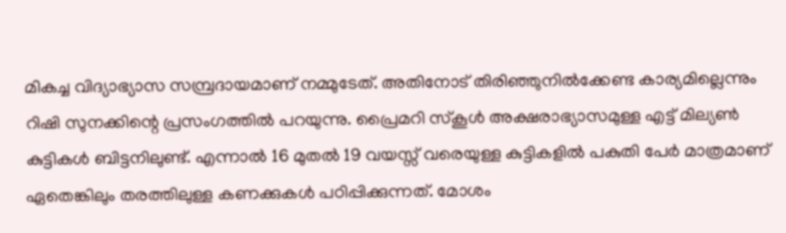മികച്ച വിദ്യാഭ്യാസ സമ്പ്രദായമാണ് നമ്മുടേത്. അതിനോട് തിരിഞ്ഞുനിൽക്കേണ്ട കാര്യമില്ലെന്നും റിഷി സുനക്കിന്റെ പ്രസംഗത്തിൽ പറയുന്നു. പ്രൈമറി സ്‌കൂൾ അക്ഷരാഭ്യാസമുള്ള എട്ട് മില്യൺ കുട്ടികൾ ബിട്ടനിലുണ്ട്. എന്നാൽ 16 മുതൽ 19 വയസ്സ് വരെയുള്ള കുട്ടികളിൽ പകുതി പേർ മാത്രമാണ് ഏതെങ്കിലും തരത്തിലുള്ള കണക്കുകൾ പഠിപ്പിക്കുന്നത്. മോശം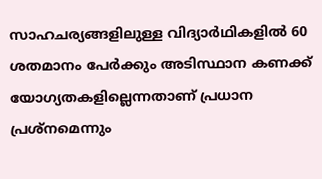സാഹചര്യങ്ങളിലുള്ള വിദ്യാർഥികളിൽ 60 ശതമാനം പേർക്കും അടിസ്ഥാന കണക്ക് യോഗ്യതകളില്ലെന്നതാണ് പ്രധാന പ്രശ്‌നമെന്നും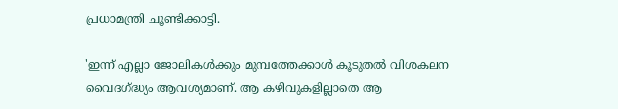പ്രധാമന്ത്രി ചൂണ്ടിക്കാട്ടി.

'ഇന്ന് എല്ലാ ജോലികൾക്കും മുമ്പത്തേക്കാൾ കൂടുതൽ വിശകലന വൈദഗ്ദ്ധ്യം ആവശ്യമാണ്. ആ കഴിവുകളില്ലാതെ ആ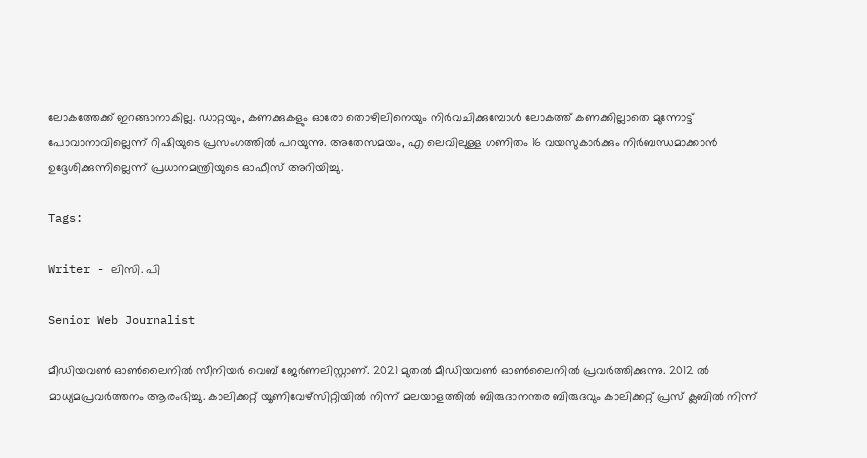ലോകത്തേക്ക് ഇറങ്ങാനാകില്ല. ഡാറ്റയും, കണക്കുകളും ഓരോ തൊഴിലിനെയും നിർവചിക്കുമ്പോൾ ലോകത്ത് കണക്കില്ലാതെ മുന്നോട്ട് പോവാനാവില്ലെന്ന് റിഷിയുടെ പ്രസംഗത്തിൽ പറയുന്നു. അതേസമയം, എ ലെവിലുള്ള ഗണിതം 16 വയസുകാർക്കും നിർബന്ധമാക്കാൻ ഉദ്ദേശിക്കുന്നില്ലെന്ന് പ്രധാനമന്ത്രിയുടെ ഓഫീസ് അറിയിച്ചു.

Tags:

Writer - ലിസി. പി

Senior Web Journalist

മീഡിയവൺ ഓൺലൈനിൽ സീനിയർ വെബ് ജേർണലിസ്റ്റാണ്. 2021 മുതൽ മീഡിയവൺ ഓൺലൈനിൽ പ്രവർത്തിക്കുന്നു. 2012 ല്‍ മാധ്യമപ്രവര്‍ത്തനം ആരംഭിച്ചു. കാലിക്കറ്റ് യൂണിവേഴ്‌സിറ്റിയിൽ നിന്ന് മലയാളത്തിൽ ബിരുദാനന്തര ബിരുദവും കാലിക്കറ്റ് പ്രസ് ക്ലബിൽ നിന്ന്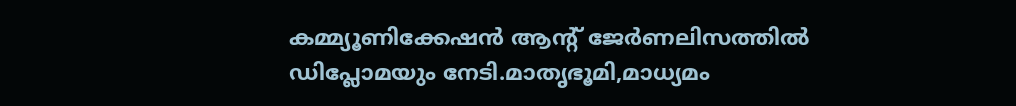കമ്മ്യൂണിക്കേഷൻ ആന്റ് ജേർണലിസത്തിൽ ഡിപ്ലോമയും നേടി.മാതൃഭൂമി,മാധ്യമം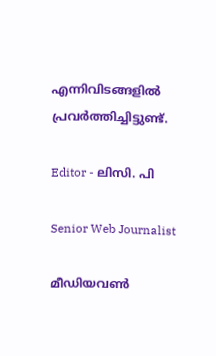എന്നിവിടങ്ങളിൽ പ്രവർത്തിച്ചിട്ടുണ്ട്.

Editor - ലിസി. പി

Senior Web Journalist

മീഡിയവൺ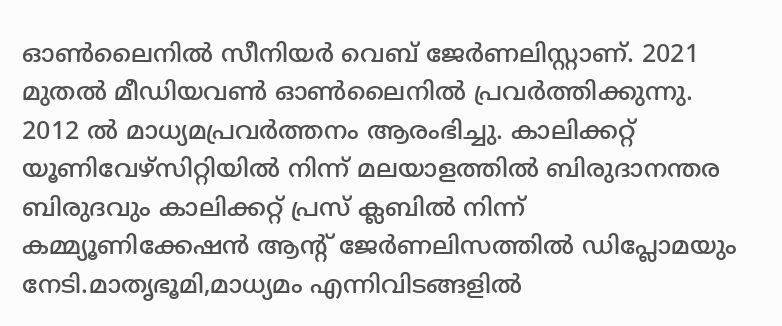ഓൺലൈനിൽ സീനിയർ വെബ് ജേർണലിസ്റ്റാണ്. 2021 മുതൽ മീഡിയവൺ ഓൺലൈനിൽ പ്രവർത്തിക്കുന്നു. 2012 ല്‍ മാധ്യമപ്രവര്‍ത്തനം ആരംഭിച്ചു. കാലിക്കറ്റ് യൂണിവേഴ്‌സിറ്റിയിൽ നിന്ന് മലയാളത്തിൽ ബിരുദാനന്തര ബിരുദവും കാലിക്കറ്റ് പ്രസ് ക്ലബിൽ നിന്ന് കമ്മ്യൂണിക്കേഷൻ ആന്റ് ജേർണലിസത്തിൽ ഡിപ്ലോമയും നേടി.മാതൃഭൂമി,മാധ്യമം എന്നിവിടങ്ങളിൽ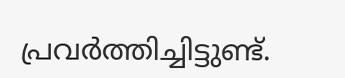പ്രവർത്തിച്ചിട്ടുണ്ട്.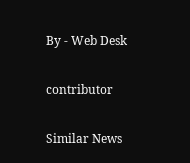By - Web Desk

contributor

Similar News